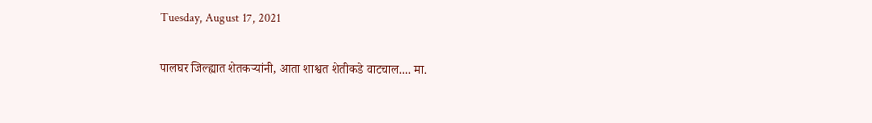Tuesday, August 17, 2021

पालघर जिल्ह्यात शेतकर्‍यांनी, आता शाश्वत शेतीकडे वाटचाल.... मा.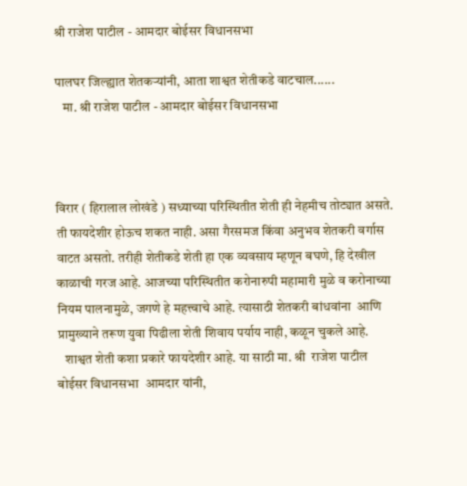श्री राजेश पाटील - आमदार बोईसर विधानसभा

पालघर जिल्ह्यात शेतकर्‍यांनी, आता शाश्वत शेतीकडे वाटचाल......
   मा. श्री राजेश पाटील - आमदार बोईसर विधानसभा



विरार ( हिरालाल लोखंडे ) सध्याच्या परिस्थितीत शेती ही नेहमीच तोट्यात असते. ती फायदेशीर होऊच शकत नाही. असा गैरसमज किंवा अनुभव शेतकरी वर्गास वाटत असतो. तरीही शेतीकडे शेती हा एक व्यवसाय म्हणून बघणे, हि देखील काळाची गरज आहे. आजच्या परिस्थितीत करोनारुपी महामारी मुळे व करोनाच्या नियम पालनामुळे, जगणे हे महत्त्वाचे आहे. त्यासाठी शेतकरी बांधवांना  आणि प्रामुख्याने तरूण युवा पिढीला शेती शिवाय पर्याय नाही, कळून चुकले आहे.
   शाश्वत शेती कशा प्रकारे फायदेशीर आहे. या साठी मा. श्री  राजेश पाटील बोईसर विधानसभा  आमदार यांनी,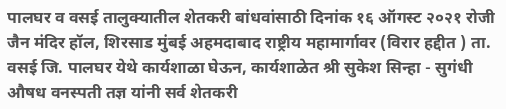पालघर व वसई तालुक्यातील शेतकरी बांधवांसाठी दिनांक १६ ऑगस्ट २०२१ रोजी जैन मंदिर हॉल, शिरसाड मुंबई अहमदाबाद राष्ट्रीय महामार्गावर (विरार हद्दीत ) ता. वसई जि. पालघर येथे कार्यशाळा घेऊन, कार्यशाळेत श्री सुकेश सिन्हा - सुगंधी औषध वनस्पती तज्ञ यांनी सर्व शेतकरी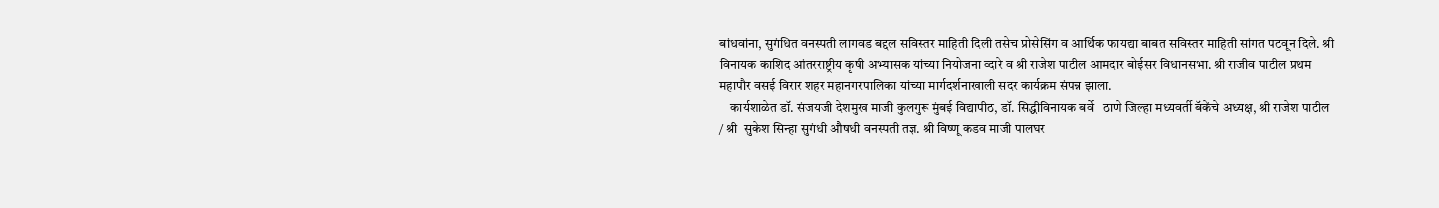बांधवांना, सुगंधित वनस्पती लागवड बद्दल सविस्तर माहिती दिली तसेच प्रोसेसिंग व आर्थिक फायद्या बाबत सविस्तर माहिती सांगत पटवून दिले. श्री विनायक काशिद आंतरराष्ट्रीय कृषी अभ्यासक यांच्या नियोजना व्दारे व श्री राजेश पाटील आमदार बोईसर विधानसभा. श्री राजीव पाटील प्रथम महापौर वसई विरार शहर महानगरपालिका यांच्या मार्गदर्शनाखाली सदर कार्यक्रम संपन्न झाला.
    कार्यशाळेत डॉ. संजयजी देशमुख माजी कुलगुरू मुंबई विद्यापीठ, डॉ. सिद्धीविनायक बर्वे   ठाणे जिल्हा मध्यवर्ती बॅकेंचे अध्यक्ष, श्री राजेश पाटील / श्री  सुकेश सिन्हा सुगंधी औषधी वनस्पती तज्ञ. श्री विष्णू कडव माजी पालघर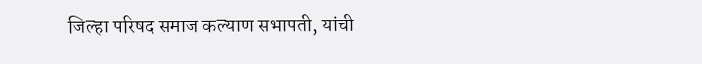जिल्हा परिषद समाज कल्याण सभापती, यांची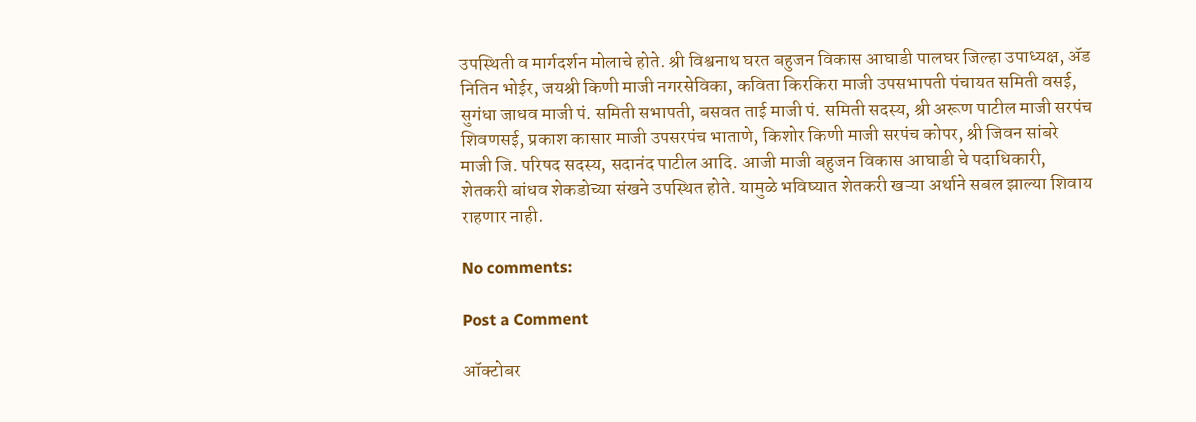उपस्थिती व मार्गदर्शन मोलाचे होते. श्री विश्वनाथ घरत बहुजन विकास आघाडी पालघर जिल्हा उपाध्यक्ष, ॲड नितिन भोईर, जयश्री किणी माजी नगरसेविका, कविता किरकिरा माजी उपसभापती पंचायत समिती वसई, सुगंधा जाधव माजी पं. समिती सभापती, बसवत ताई माजी पं. समिती सदस्य, श्री अरूण पाटील माजी सरपंच शिवणसई, प्रकाश कासार माजी उपसरपंच भाताणे, किशोर किणी माजी सरपंच कोपर, श्री जिवन सांबरे माजी जि. परिषद सदस्य, सदानंद पाटील आदि. आजी माजी बहुजन विकास आघाडी चे पदाधिकारी, शेतकरी बांधव शेकडोच्या संखने उपस्थित होते. यामुळे भविष्यात शेतकरी खऱ्या अर्थाने सबल झाल्या शिवाय राहणार नाही.

No comments:

Post a Comment

ऑक्टोबर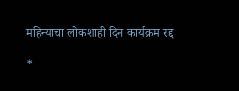महिन्याचा लोकशाही दिन कार्यक्रम रद्द

*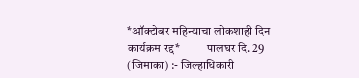*ऑक्टोबर महिन्याचा लोकशाही दिन कार्यक्रम रद्द*           पालघर दि. 29 (जिमाका) :- जिल्हाधिकारी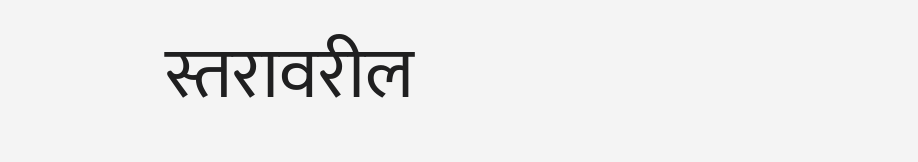स्तरावरील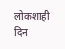लोकशाही दिन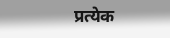प्रत्येक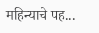महिन्याचे पह...